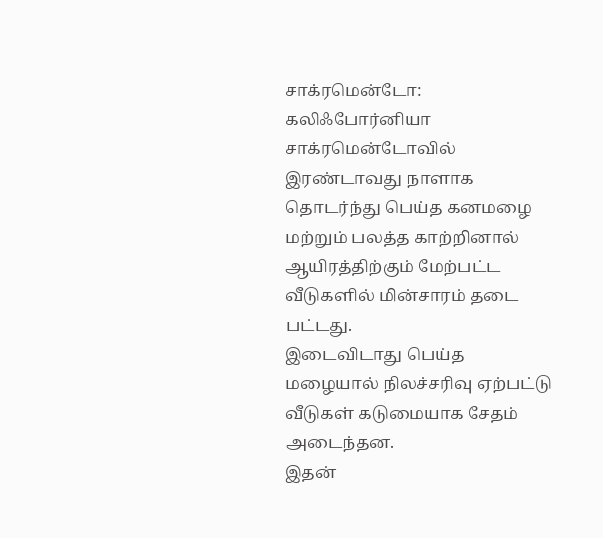சாக்ரமென்டோ: கலிஃபோர்னியா சாக்ரமென்டோவில் இரண்டாவது நாளாக தொடர்ந்து பெய்த கனமழை மற்றும் பலத்த காற்றினால் ஆயிரத்திற்கும் மேற்பட்ட வீடுகளில் மின்சாரம் தடை
பட்டது.
இடைவிடாது பெய்த மழையால் நிலச்சரிவு ஏற்பட்டு வீடுகள் கடுமையாக சேதம் அடைந்தன.
இதன்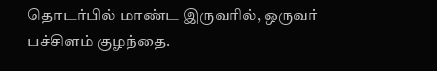தொடர்பில் மாண்ட இருவரில், ஒருவர் பச்சிளம் குழந்தை.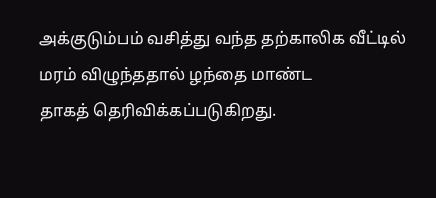அக்குடும்பம் வசித்து வந்த தற்காலிக வீட்டில் மரம் விழுந்ததால் ழந்தை மாண்ட
தாகத் தெரிவிக்கப்படுகிறது.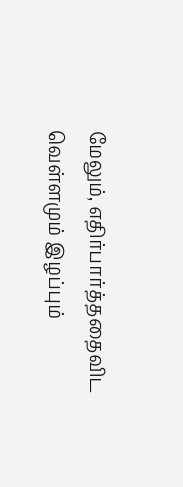மேலும், எதிர்பார்த்ததைவிட வெள்ளமும் இழப்பும்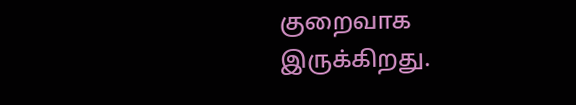குறைவாக இருக்கிறது.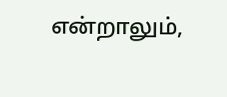என்றாலும்,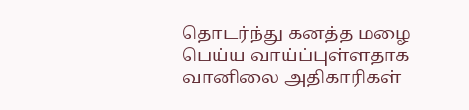தொடர்ந்து கனத்த மழை பெய்ய வாய்ப்புள்ளதாக வானிலை அதிகாரிகள்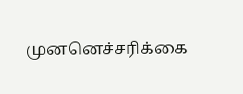முனனெச்சரிக்கை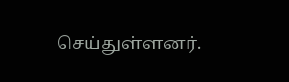செய்துள்ளனர்.